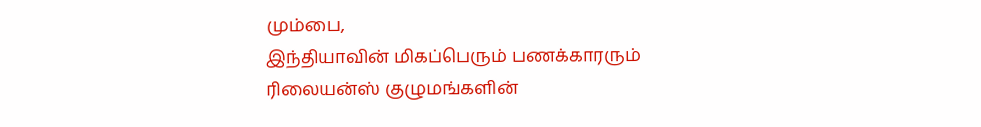மும்பை,
இந்தியாவின் மிகப்பெரும் பணக்காரரும் ரிலையன்ஸ் குழுமங்களின்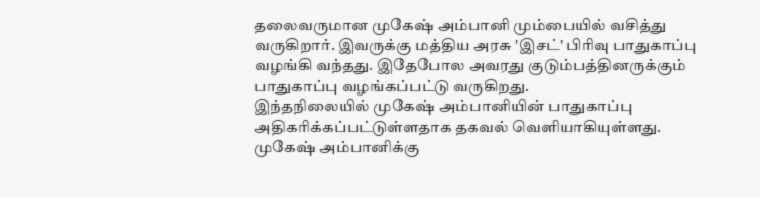தலைவருமான முகேஷ் அம்பானி மும்பையில் வசித்து வருகிறார். இவருக்கு மத்திய அரசு 'இசட்' பிரிவு பாதுகாப்பு வழங்கி வந்தது. இதேபோல அவரது குடும்பத்தினருக்கும் பாதுகாப்பு வழங்கப்பட்டு வருகிறது.
இந்தநிலையில் முகேஷ் அம்பானியின் பாதுகாப்பு அதிகரிக்கப்பட்டுள்ளதாக தகவல் வெளியாகியுள்ளது. முகேஷ் அம்பானிக்கு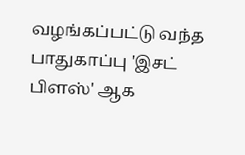வழங்கப்பட்டு வந்த பாதுகாப்பு 'இசட் பிளஸ்' ஆக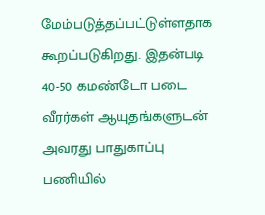மேம்படுத்தப்பட்டுள்ளதாக கூறப்படுகிறது. இதன்படி 40-50 கமண்டோ படை வீரர்கள் ஆயுதங்களுடன் அவரது பாதுகாப்பு பணியில்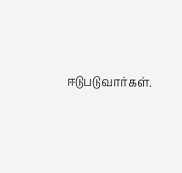ஈடுபடுவார்கள்.